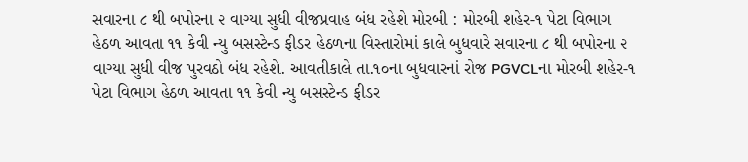સવારના ૮ થી બપોરના ૨ વાગ્યા સુધી વીજપ્રવાહ બંધ રહેશે મોરબી : મોરબી શહેર-૧ પેટા વિભાગ હેઠળ આવતા ૧૧ કેવી ન્યુ બસસ્ટેન્ડ ફીડર હેઠળના વિસ્તારોમાં કાલે બુધવારે સવારના ૮ થી બપોરના ૨ વાગ્યા સુધી વીજ પુરવઠો બંધ રહેશે. આવતીકાલે તા.૧૦ના બુધવારનાં રોજ PGVCLના મોરબી શહેર-૧ પેટા વિભાગ હેઠળ આવતા ૧૧ કેવી ન્યુ બસસ્ટેન્ડ ફીડર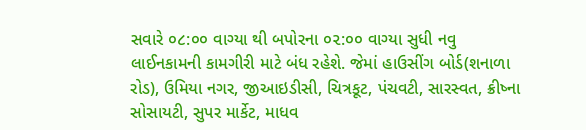સવારે ૦૮:૦૦ વાગ્યા થી બપોરના ૦૨:૦૦ વાગ્યા સુધી નવુ લાઈનકામની કામગીરી માટે બંધ રહેશે. જેમાં હાઉસીંગ બોર્ડ(શનાળા રોડ), ઉમિયા નગર, જીઆઇડીસી, ચિત્રકૂટ, પંચવટી, સારસ્વત, ક્રીષ્ના સોસાયટી, સુપર માર્કેટ, માધવ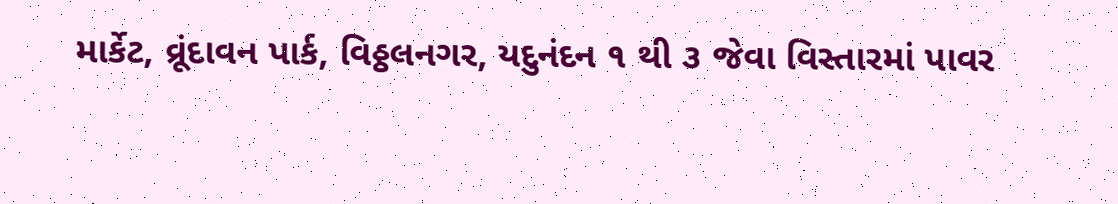માર્કેટ, વ્રૂંદાવન પાર્ક, વિઠ્ઠલનગર, યદુનંદન ૧ થી ૩ જેવા વિસ્તારમાં પાવર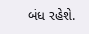બંધ રહેશે.